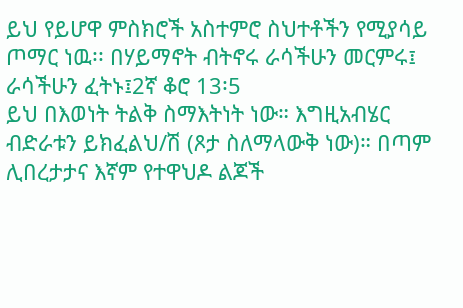ይህ የይሆዋ ምስክሮች አስተምሮ ስህተቶችን የሚያሳይ ጦማር ነዉ፡፡ በሃይማኖት ብትኖሩ ራሳችሁን መርምሩ፤ ራሳችሁን ፈትኑ፤2ኛ ቆሮ 13፡5
ይህ በእወነት ትልቅ ስማእትነት ነው። እግዚአብሄር ብድራቱን ይክፈልህ/ሽ (ጾታ ስለማላውቅ ነው)። በጣም ሊበረታታና እኛም የተዋህዶ ልጆች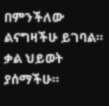በምንችለው ልናግዛችሁ ይገባል። ቃል ህይወት ያሰማችሁ።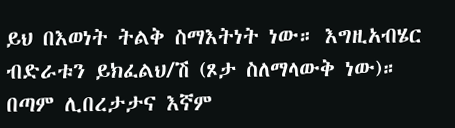ይህ በእወነት ትልቅ ስማእትነት ነው። እግዚአብሄር ብድራቱን ይክፈልህ/ሽ (ጾታ ስለማላውቅ ነው)። በጣም ሊበረታታና እኛም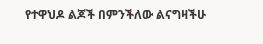የተዋህዶ ልጆች በምንችለው ልናግዛችሁ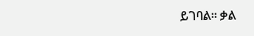ይገባል። ቃል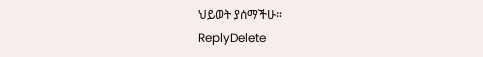ህይወት ያሰማችሁ።
ReplyDelete